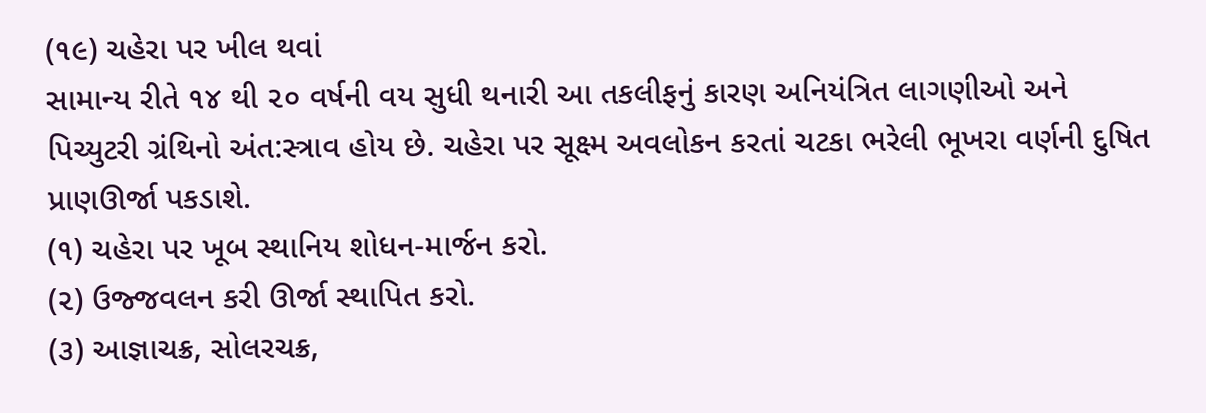(૧૯) ચહેરા પર ખીલ થવાં
સામાન્ય રીતે ૧૪ થી ૨૦ વર્ષની વય સુધી થનારી આ તકલીફનું કારણ અનિયંત્રિત લાગણીઓ અને પિચ્યુટરી ગ્રંથિનો અંત:સ્ત્રાવ હોય છે. ચહેરા પર સૂક્ષ્મ અવલોકન કરતાં ચટકા ભરેલી ભૂખરા વર્ણની દુષિત પ્રાણઊર્જા પકડાશે.
(૧) ચહેરા પર ખૂબ સ્થાનિય શોધન-માર્જન કરો.
(૨) ઉજ્જવલન કરી ઊર્જા સ્થાપિત કરો.
(૩) આજ્ઞાચક્ર, સોલરચક્ર,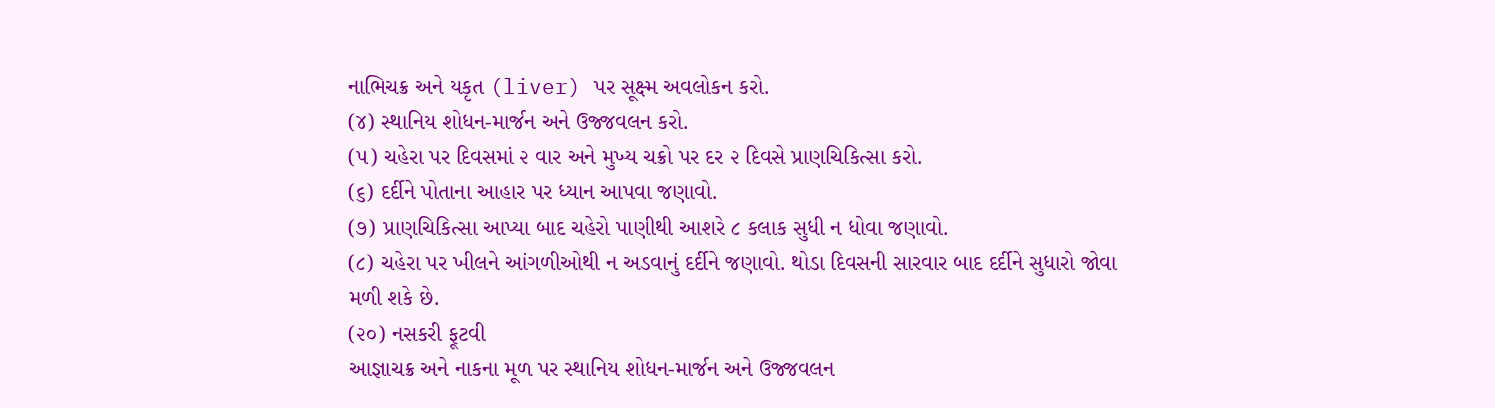નાભિચક્ર અને યકૃત (liver) પર સૂક્ષ્મ અવલોકન કરો.
(૪) સ્થાનિય શોધન-માર્જન અને ઉજ્જવલન કરો.
(૫) ચહેરા પર દિવસમાં ૨ વાર અને મુખ્ય ચક્રો પર દર ૨ દિવસે પ્રાણચિકિત્સા કરો.
(૬) દર્દીને પોતાના આહાર પર ધ્યાન આપવા જણાવો.
(૭) પ્રાણચિકિત્સા આપ્યા બાદ ચહેરો પાણીથી આશરે ૮ કલાક સુધી ન ધોવા જણાવો.
(૮) ચહેરા પર ખીલને આંગળીઓથી ન અડવાનું દર્દીને જણાવો. થોડા દિવસની સારવાર બાદ દર્દીને સુધારો જોવા મળી શકે છે.
(૨૦) નસકરી ફૂટવી
આજ્ઞાચક્ર અને નાકના મૂળ પર સ્થાનિય શોધન-માર્જન અને ઉજ્જવલન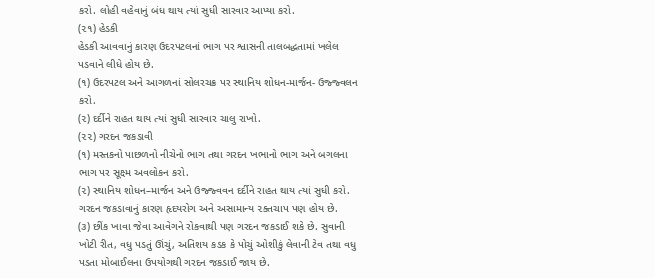કરો. લોહી વહેવાનું બંધ થાય ત્યાં સુધી સારવાર આપ્યા કરો.
(૨૧) હેડકી
હેડકી આવવાનું કારણ ઉદરપટલનાં ભાગ પર શ્વાસની તાલબદ્ધતામાં ખલેલ પડવાને લીધે હોય છે.
(૧) ઉદરપટલ અને આગળનાં સોલરચક્ર પર સ્થાનિય શોધન-માર્જન- ઉજ્જ્વલન કરો.
(૨) દર્દીને રાહત થાય ત્યાં સુધી સારવાર ચાલુ રાખો.
(૨૨) ગરદન જકડાવી
(૧) મસ્તકનો પાછળનો નીચેનો ભાગ તથા ગરદન ખભાનો ભાગ અને બગલના ભાગ પર સૂક્ષ્મ અવલોકન કરો.
(૨) સ્થાનિય શોધન–માર્જન અને ઉજ્જ્વવન દર્દીને રાહત થાય ત્યાં સુધી કરો. ગરદન જકડાવાનું કારણ હૃદયરોગ અને અસામાન્ય ૨ક્તચાપ પણ હોય છે.
(૩) છીંક ખાવા જેવા આવેગને રોકવાથી પણ ગરદન જકડાઈ શકે છે. સુવાની ખોટી રીત, વધુ પડતું ઊંચું, અતિશય કડક કે પોચું ઓશીકું લેવાની ટેવ તથા વધુ પડતા મોબાઈલના ઉપયોગથી ગરદન જકડાઈ જાય છે.